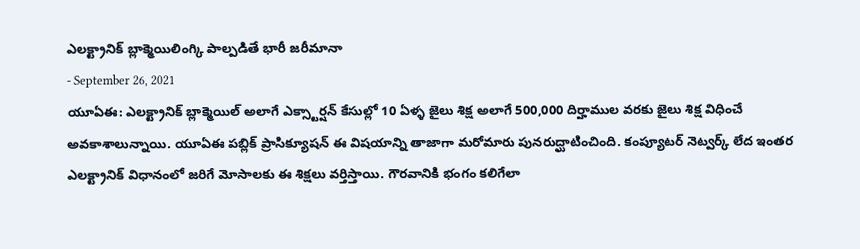ఎలక్ట్రానిక్ బ్లాక్మెయిలింగ్కి పాల్పడితే భారీ జరీమానా
- September 26, 2021
యూఏఈ: ఎలక్ట్రానిక్ బ్లాక్మెయిల్ అలాగే ఎక్స్టార్షన్ కేసుల్లో 10 ఏళ్ళ జైలు శిక్ష అలాగే 500,000 దిర్హాముల వరకు జైలు శిక్ష విధించే అవకాశాలున్నాయి. యూఏఈ పబ్లిక్ ప్రాసిక్యూషన్ ఈ విషయాన్ని తాజాగా మరోమారు పునరుద్ఘాటించింది. కంప్యూటర్ నెట్వర్క్ లేద ఇంతర ఎలక్ట్రానిక్ విధానంలో జరిగే మోసాలకు ఈ శిక్షలు వర్తిస్తాయి. గౌరవానికి భంగం కలిగేలా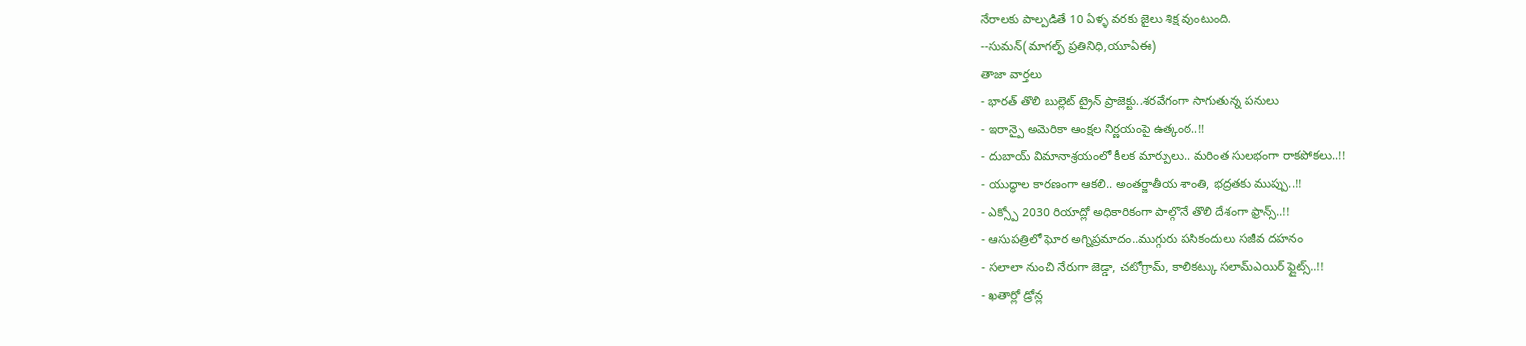నేరాలకు పాల్పడితే 10 ఏళ్ళ వరకు జైలు శిక్ష వుంటుంది.
--సుమన్(మాగల్ఫ్ ప్రతినిధి,యూఏఈ)
తాజా వార్తలు
- భారత్ తొలి బుల్లెట్ ట్రైన్ ప్రాజెక్టు..శరవేగంగా సాగుతున్న పనులు
- ఇరాన్పై అమెరికా ఆంక్షల నిర్ణయంపై ఉత్కంఠ..!!
- దుబాయ్ విమానాశ్రయంలో కీలక మార్పులు.. మరింత సులభంగా రాకపోకలు..!!
- యుద్ధాల కారణంగా ఆకలి.. అంతర్జాతీయ శాంతి, భద్రతకు ముప్పు..!!
- ఎక్స్పో 2030 రియాద్లో అధికారికంగా పాల్గొనే తొలి దేశంగా ఫ్రాన్స్..!!
- ఆసుపత్రిలో ఘోర అగ్నిప్రమాదం..ముగ్గురు పసికందులు సజీవ దహనం
- సలాలా నుంచి నేరుగా జెడ్డా, చటోగ్రామ్, కాలికట్కు సలామ్ఎయిర్ ఫ్లైట్స్..!!
- ఖతార్లో డ్రోన్ల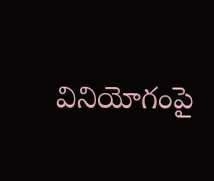వినియోగంపై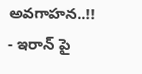అవగాహన..!!
- ఇరాన్ పై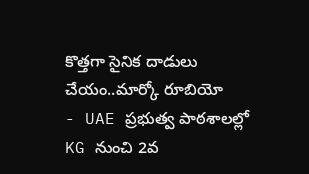కొత్తగా సైనిక దాడులు చేయం..మార్కో రూబియో
- UAE ప్రభుత్వ పాఠశాలల్లో KG నుంచి 2వ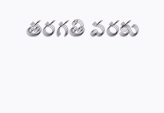తరగతి వరకు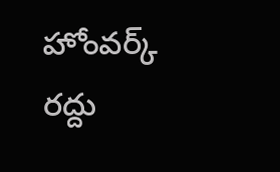హోంవర్క్ రద్దు